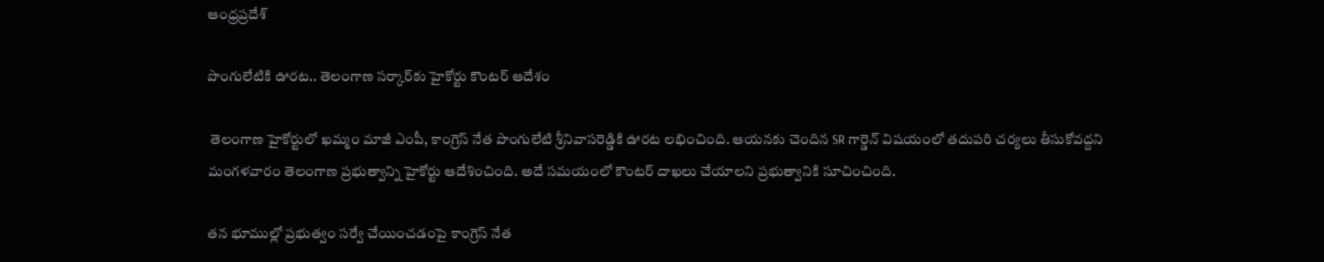ఆంధ్రప్రదేశ్

పొంగులేటికి ఊరట.. తెలంగాణ సర్కార్‌కు హైకోర్టు కౌంటర్‌ ఆదేశం

 తెలంగాణ హైకోర్టులో ఖమ్మం మాజీ ఎంపీ, కాంగ్రెస్‌ నేత పొంగులేటి శ్రీనివాసరెడ్డికి ఊరట లభించింది. ఆయనకు చెందిన SR గార్డెన్ విషయంలో తదుపరి చర్యలు తీసుకోవద్దని మంగళవారం తెలంగాణ ప్రభుత్వాన్ని హైకోర్టు ఆదేశించింది. అదే సమయంలో కౌంటర్ దాఖలు చేయాలని ప్రభుత్వానికి సూచించింది.

తన భూముల్లో ప్రభుత్వం సర్వే చేయించడంపై కాంగ్రెస్‌ నేత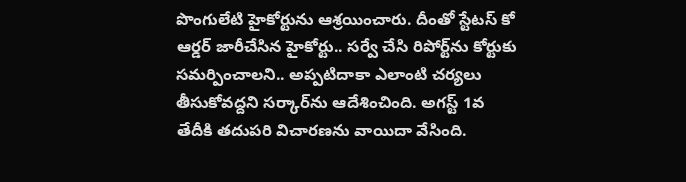పొంగులేటి హైకోర్టును ఆశ్రయించారు. దీంతో స్టేటస్ కో ఆర్డర్ జారీచేసిన హైకోర్టు.. సర్వే చేసి రిపోర్ట్‌ను కోర్టుకు సమర్పించాలని.. అప్పటిదాకా ఎలాంటి చర్యలు తీసుకోవద్దని సర్కార్‌ను ఆదేశించింది. అగస్ట్ 1వ తేదీకి తదుపరి విచారణను వాయిదా వేసింది.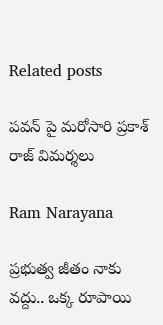Related posts

పవన్ పై మరోసారి ప్రకాశ్ రాజ్ విమర్శలు

Ram Narayana

ప్రభుత్వ జీతం నాకు వద్దు.. ఒక్క రూపాయి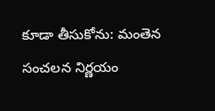కూడా తీసుకోను: మంతెన సంచలన నిర్ణయం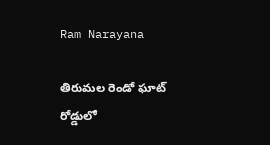Ram Narayana

తిరుమల రెండో ఘాట్ రోడ్డులో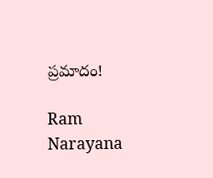ప్రమాదం!

Ram Narayana